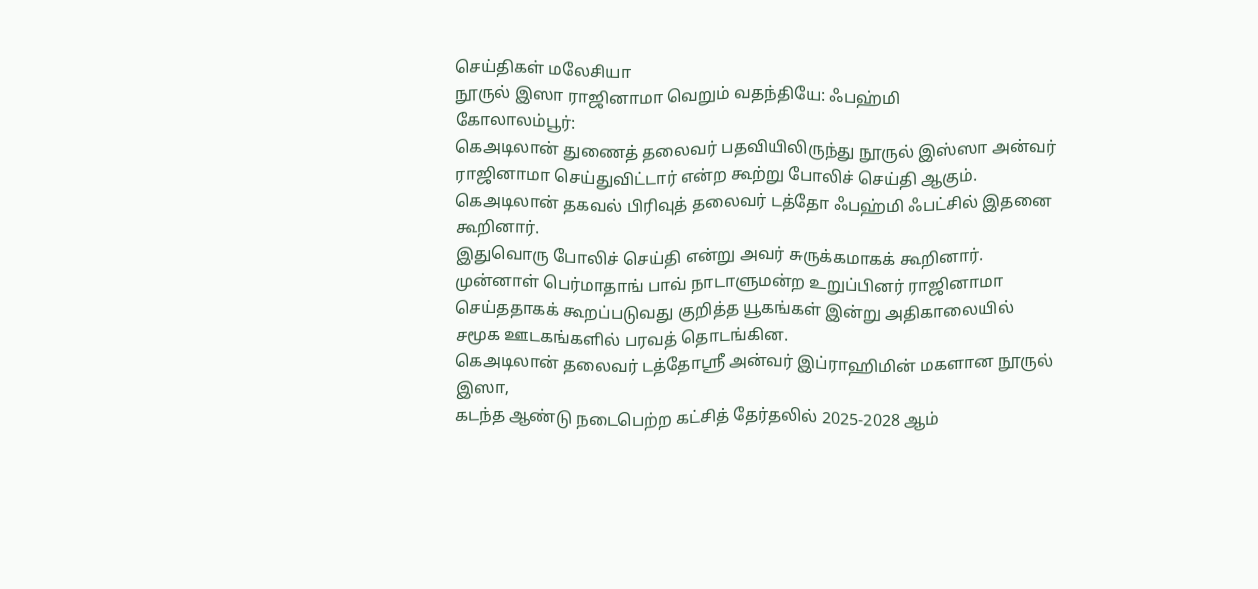செய்திகள் மலேசியா
நூருல் இஸா ராஜினாமா வெறும் வதந்தியே: ஃபஹ்மி
கோலாலம்பூர்:
கெஅடிலான் துணைத் தலைவர் பதவியிலிருந்து நூருல் இஸ்ஸா அன்வர் ராஜினாமா செய்துவிட்டார் என்ற கூற்று போலிச் செய்தி ஆகும்.
கெஅடிலான் தகவல் பிரிவுத் தலைவர் டத்தோ ஃபஹ்மி ஃபட்சில் இதனை கூறினார்.
இதுவொரு போலிச் செய்தி என்று அவர் சுருக்கமாகக் கூறினார்.
முன்னாள் பெர்மாதாங் பாவ் நாடாளுமன்ற உறுப்பினர் ராஜினாமா செய்ததாகக் கூறப்படுவது குறித்த யூகங்கள் இன்று அதிகாலையில் சமூக ஊடகங்களில் பரவத் தொடங்கின.
கெஅடிலான் தலைவர் டத்தோஸ்ரீ அன்வர் இப்ராஹிமின் மகளான நூருல் இஸா,
கடந்த ஆண்டு நடைபெற்ற கட்சித் தேர்தலில் 2025-2028 ஆம்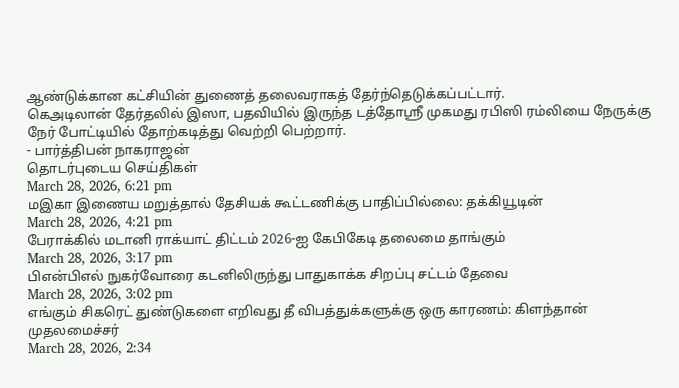ஆண்டுக்கான கட்சியின் துணைத் தலைவராகத் தேர்ந்தெடுக்கப்பட்டார்.
கெஅடிலான் தேர்தலில் இஸா, பதவியில் இருந்த டத்தோஸ்ரீ முகமது ரபிஸி ரம்லியை நேருக்கு நேர் போட்டியில் தோற்கடித்து வெற்றி பெற்றார்.
- பார்த்திபன் நாகராஜன்
தொடர்புடைய செய்திகள்
March 28, 2026, 6:21 pm
மஇகா இணைய மறுத்தால் தேசியக் கூட்டணிக்கு பாதிப்பில்லை: தக்கியூடின்
March 28, 2026, 4:21 pm
பேராக்கில் மடானி ராக்யாட் திட்டம் 2026-ஐ கேபிகேடி தலைமை தாங்கும்
March 28, 2026, 3:17 pm
பிஎன்பிஎல் நுகர்வோரை கடனிலிருந்து பாதுகாக்க சிறப்பு சட்டம் தேவை
March 28, 2026, 3:02 pm
எங்கும் சிகரெட் துண்டுகளை எறிவது தீ விபத்துக்களுக்கு ஒரு காரணம்: கிளந்தான் முதலமைச்சர்
March 28, 2026, 2:34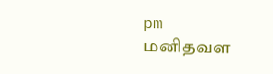pm
மனிதவள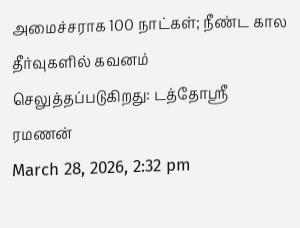அமைச்சராக 100 நாட்கள்; நீண்ட கால தீர்வுகளில் கவனம் செலுத்தப்படுகிறது: டத்தோஶ்ரீ ரமணன்
March 28, 2026, 2:32 pm